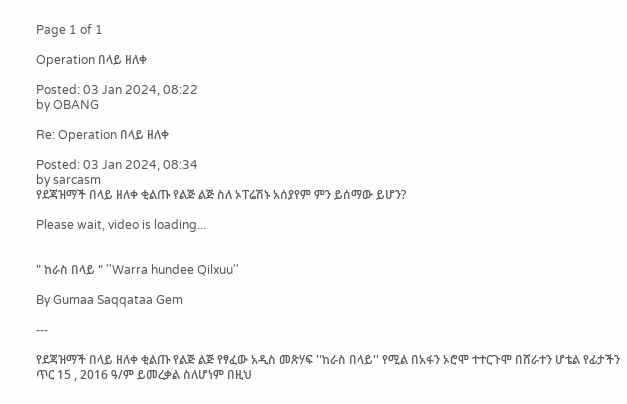Page 1 of 1

Operation በላይ ዘለቀ

Posted: 03 Jan 2024, 08:22
by OBANG

Re: Operation በላይ ዘለቀ

Posted: 03 Jan 2024, 08:34
by sarcasm
የደጃዝማች በላይ ዘለቀ ቂልጡ የልጅ ልጅ ስለ ኦፐሬሽኑ አሰያየም ምን ይሰማው ይሆን?

Please wait, video is loading...


" ከራስ በላይ " ''Warra hundee Qilxuu''

By Gumaa Saqqataa Gem

---

የደጃዝማች በላይ ዘለቀ ቂልጡ የልጅ ልጅ የፃፈው አዲስ መጽሃፍ ''ከራስ በላይ'' የሚል በአፋን ኦሮሞ ተተርጉሞ በሸራተን ሆቴል የፊታችን ጥር 15 , 2016 ዓ/ም ይመረቃል ስለሆነም በዚህ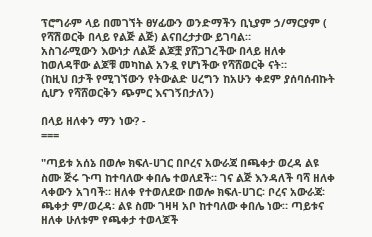ፕሮግራም ላይ በመገኘት ፀሃፊውን ወንድማችን ቢኒያም ኃ/ማርያም ( የሻሽወርቅ በላይ የልጅ ልጅ) ልናበረታታው ይገባል።
አስገራሚውን እውነታ ለልጅ ልጆቿ ያሸጋገረችው በላይ ዘለቀ ከወለዳቸው ልጆቹ መካከል አንዷ የሆነችው የሻሸወርቅ ናት።
(ከዚህ በታች የሚገኘውን የትውልድ ሀረግን ከአሁን ቀደም ያሰባሰብኩት ሲሆን የሻሸወርቅን ጭምር እናገኝበታለን)

በላይ ዘለቀን ማን ነው? -
===

"ጣይቱ አሰኔ በወሎ ክፍለ-ሀገር በቦረና አውራጃ በጫቀታ ወረዳ ልዩ ስሙ ጅሩ ጉጣ ከተባለው ቀበሌ ተወለደች። ገና ልጅ እንዳለች ባሻ ዘለቀ ላቀውን አገባች። ዘለቀ የተወለደው በወሎ ክፍለ-ሀገር፡ ቦረና አውራጃ፡ ጫቀታ ም/ወረዳ፡ ልዩ ስሙ ገዛዛ አቦ ከተባለው ቀበሌ ነው። ጣይቱና ዘለቀ ሁለቱም የጫቀታ ተወላጆች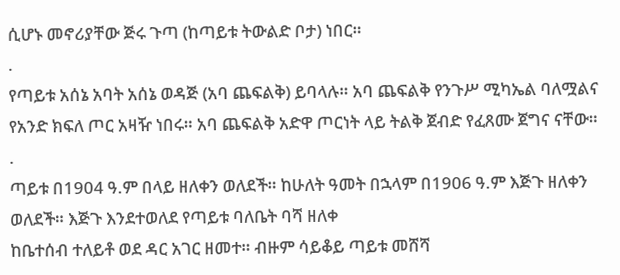ሲሆኑ መኖሪያቸው ጅሩ ጉጣ (ከጣይቱ ትውልድ ቦታ) ነበር።
.
የጣይቱ አሰኔ አባት አሰኔ ወዳጅ (አባ ጨፍልቅ) ይባላሉ። አባ ጨፍልቅ የንጉሥ ሚካኤል ባለሟልና የአንድ ክፍለ ጦር አዛዥ ነበሩ። አባ ጨፍልቅ አድዋ ጦርነት ላይ ትልቅ ጀብድ የፈጸሙ ጀግና ናቸው።
.
ጣይቱ በ1904 ዓ.ም በላይ ዘለቀን ወለደች። ከሁለት ዓመት በኋላም በ1906 ዓ.ም እጅጉ ዘለቀን ወለደች። እጅጉ እንደተወለደ የጣይቱ ባለቤት ባሻ ዘለቀ
ከቤተሰብ ተለይቶ ወደ ዳር አገር ዘመተ። ብዙም ሳይቆይ ጣይቱ መሸሻ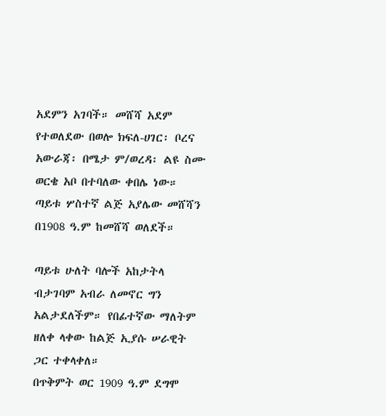አደምን አገባች። መሸሻ አደም የተወለደው በወሎ ክፍለ-ሀገር፡ ቦረና አውራጃ፡ በሜታ ም/ወረዳ፡ ልዩ ስሙ ወርቄ አቦ በተባለው ቀበሌ ነው። ጣይቱ ሦስተኛ ልጅ አያሌው መሸሻን በ1908 ዓ.ም ከመሸሻ ወለደች።

ጣይቱ ሁለት ባሎች አከታትላ ብታገባም አብራ ለመኖር ግን አልታደለችም። የበፊተኛው ማለትም ዘለቀ ላቀው ከልጅ ኢያሱ ሠራዊት ጋር ተቀላቀለ።
በጥቅምት ወር 1909 ዓ.ም ደግሞ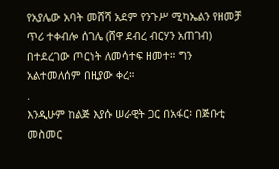የአያሌው አባት መሸሻ አደም የንጉሥ ሚካኤልን የዘመቻ ጥሪ ተቀብሎ ሰገሌ (ሸዋ ደብረ ብርሃን አጠገብ) በተደረገው ጦርነት ለመሳተፍ ዘመተ። ግን አልተመለሰም በዚያው ቀረ።
.
እንዲሁም ከልጅ እያሱ ሠራዊት ጋር በአፋር፡ በጅቡቲ መስመር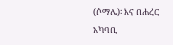(ሶማሌ)፡ እና በሐረር አካባቢ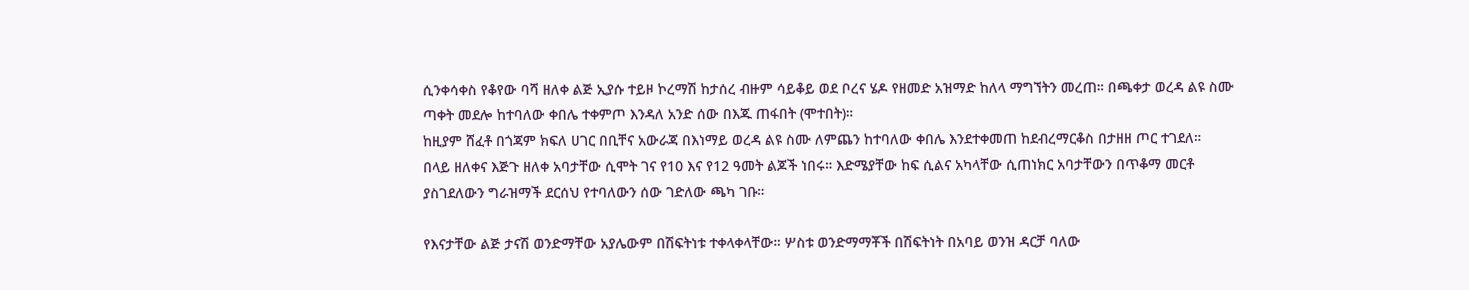ሲንቀሳቀስ የቆየው ባሻ ዘለቀ ልጅ ኢያሱ ተይዞ ኮረማሽ ከታሰረ ብዙም ሳይቆይ ወደ ቦረና ሄዶ የዘመድ አዝማድ ከለላ ማግኘትን መረጠ። በጫቀታ ወረዳ ልዩ ስሙ ጣቀት መደሎ ከተባለው ቀበሌ ተቀምጦ እንዳለ አንድ ሰው በእጁ ጠፋበት (ሞተበት)።
ከዚያም ሸፈቶ በጎጃም ክፍለ ሀገር በቢቸና አውራጃ በእነማይ ወረዳ ልዩ ስሙ ለምጨን ከተባለው ቀበሌ እንደተቀመጠ ከደብረማርቆስ በታዘዘ ጦር ተገደለ።
በላይ ዘለቀና እጅጉ ዘለቀ አባታቸው ሲሞት ገና የ10 እና የ12 ዓመት ልጆች ነበሩ። እድሜያቸው ከፍ ሲልና አካላቸው ሲጠነክር አባታቸውን በጥቆማ መርቶ
ያስገደለውን ግራዝማች ደርሰህ የተባለውን ሰው ገድለው ጫካ ገቡ።

የእናታቸው ልጅ ታናሽ ወንድማቸው አያሌውም በሽፍትነቱ ተቀላቀላቸው። ሦስቱ ወንድማማቾች በሽፍትነት በአባይ ወንዝ ዳርቻ ባለው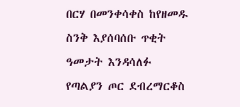በርሃ በመንቀሳቀስ ከየዘመዱ ስንቅ እያሰባሰቡ ጥቂት ዓመታት እንዳሳለፉ የጣልያን ጦር ደብረማርቆስ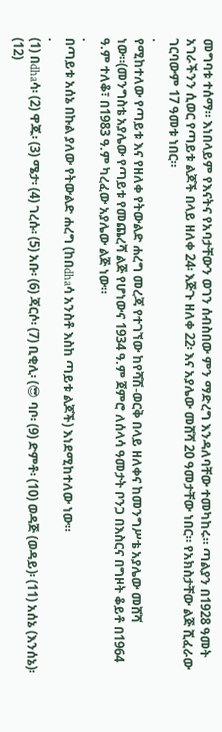መግባቱ ተሰማ። እነበላይም የእናትና የአባታቸውን ወገን ሰብስበው ምን ማድረግ እንዳለባቸው ተመካከሩ። ጣልያን በ1928 ዓመት አገራችንን ሲወር የጣይቱ ልጆች በላይ ዘለቀ 24፡ እጅጉ ዘለቀ 22፡ እና አያሌው መሸሻ 20 ዓመታቸው ነበር። የአክስታቸው ልጅ ሺፈራው ገርባውም 17 ዓመቱ ነበር።
.
የሚከተለው የጣይቱ እና የዘለቀ የትውልድ ሐረግ መረጃ የተገኘው ከየሻሽ-ወርቅ በላይ ዘለቀና ከመንግሥቴ አያሌው መሸሻ ነው።(መንግስቴ አያሌው የጣይቱ የመጨረሻ ልጅ የሆነውና 1934 ዓ.ም ጀምሮ ለሰላሳ ዓመታት ቦንጋ በእስርና በግዞት ቆይቶ በ1964 ዓ.ም ተለቆ፣ በ1983 ዓ.ም ካረፈው አያሌው ልጅ ነው።
.
በጣይቱ አሰኔ በኩል ያለው የትውልድ ሐረግ (ከበdhaሳ አንስቶ እስከ ጣይቱ ልጆች) እነደሚከተለው ነው።
.
(1) በdhaሳ፡ (2) ዋጁ፡ (3) ሜታ፡ (4) ገረሱ፡ (5) አቡ፡ (6) ጃርሶ፡ (7) ቢቂሊ፡ (😎 ባቦ፡ (9) ድምቶ፡ (10) ወዳጅ (ወዳይ)፡ (11) አሰኔ (እንሰኔ)፡ (12)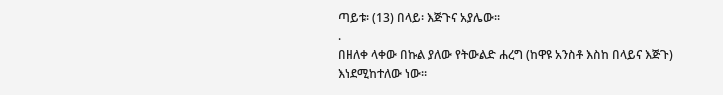ጣይቱ፡ (13) በላይ፡ እጅጉና አያሌው፡፡
.
በዘለቀ ላቀው በኩል ያለው የትውልድ ሐረግ (ከዋዩ አንስቶ እስከ በላይና እጅጉ) እነደሚከተለው ነው።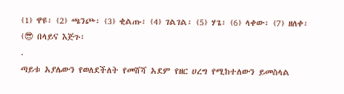(1) ዋዩ፡ (2) ጫንጮ፡ (3) ቂልጡ፡ (4) ገልገል፡ (5) ሃጌ፡ (6) ላቀው፡ (7) ዘለቀ፡ (😎 በላይና እጅጉ፡
.
ጣይቱ አያሌውን የወለደችለት የመሸሻ አደም የዘር ሀረግ የሚከተለውን ይመስላል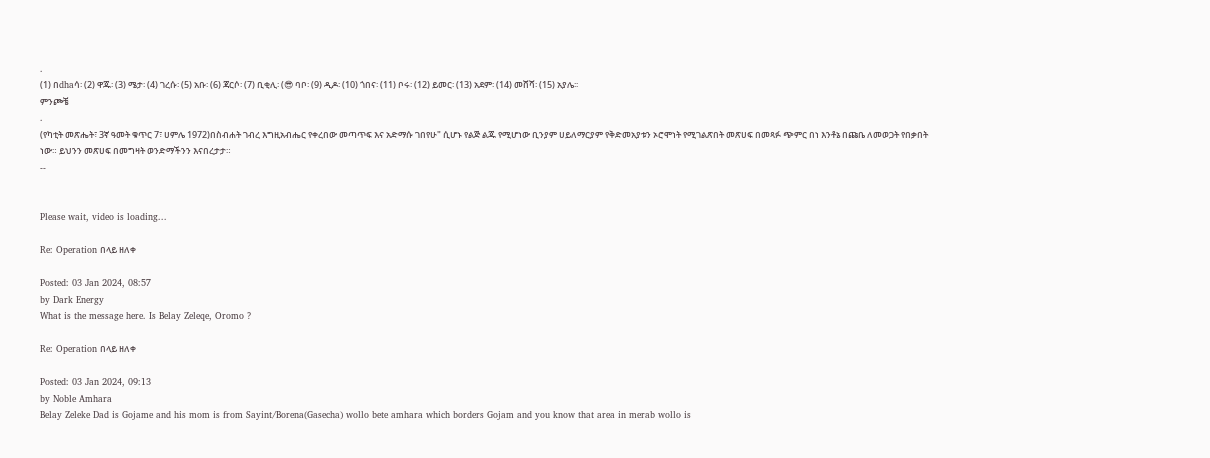.
(1) በdhaሳ፡ (2) ዋጁ፡ (3) ሜታ፡ (4) ገረሱ፡ (5) አቡ፡ (6) ጃርሶ፡ (7) ቢቂሊ፡ (😎 ባቦ፡ (9) ዲዶ፡ (10) ጎበና፡ (11) ቦሩ፡ (12) ይመር፡ (13) አደም፡ (14) መሸሻ፡ (15) አያሌ፡፡
ምንጮቼ
.
(የካቲት መጽሔት፣ 3ኛ ዓመት ቁጥር 7፣ ሀምሌ 1972)በስብሐት ገብረ እግዚአብሔር የቀረበው መጣጥፍ እና አድማሱ ገበየሁ" ሲሆኑ የልጅ ልጁ የሚሆነው ቢንያም ሀይለማርያም የቅድመአያቱን ኦሮሞነት የሚገልጽበት መጽሀፍ በመጻፉ ጭምር በነ እንቶኔ በጩቤ ለመወጋት የበቃበት ነው። ይህንን መጽሀፍ በመግዛት ወንድማችንን እናበረታታ።
--


Please wait, video is loading...

Re: Operation በላይ ዘለቀ

Posted: 03 Jan 2024, 08:57
by Dark Energy
What is the message here. Is Belay Zeleqe, Oromo ?

Re: Operation በላይ ዘለቀ

Posted: 03 Jan 2024, 09:13
by Noble Amhara
Belay Zeleke Dad is Gojame and his mom is from Sayint/Borena(Gasecha) wollo bete amhara which borders Gojam and you know that area in merab wollo is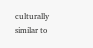culturally similar to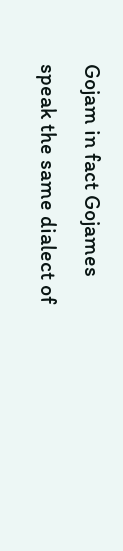Gojam in fact Gojames speak the same dialect of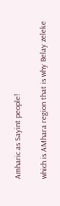Amharic as Sayint people!

which is AMhara region that is why Belay zeleke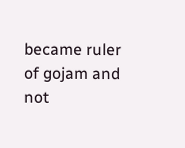became ruler of gojam and not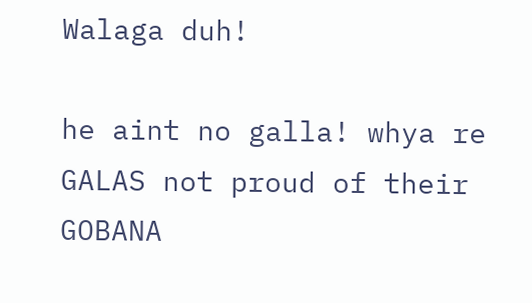Walaga duh!

he aint no galla! whya re GALAS not proud of their GOBANA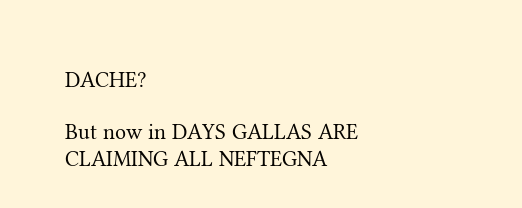DACHE?

But now in DAYS GALLAS ARE CLAIMING ALL NEFTEGNA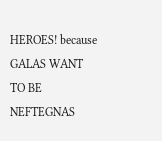HEROES! because GALAS WANT TO BE NEFTEGNAS